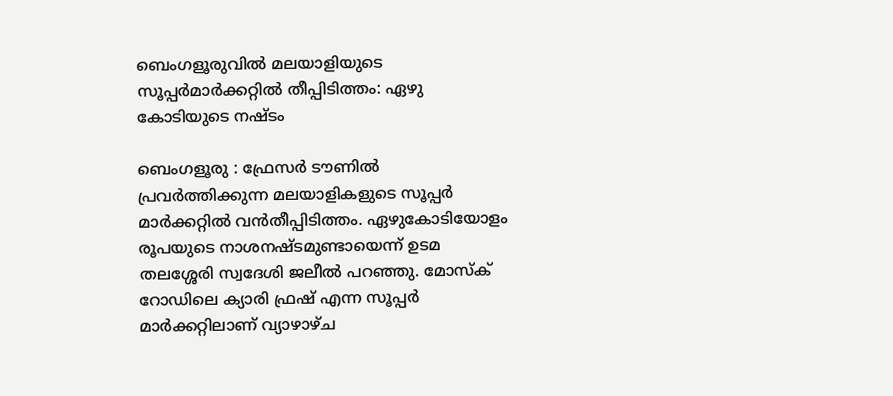ബെംഗളൂരുവിൽ മലയാളിയുടെ സൂപ്പർമാർക്കറ്റിൽ തീപ്പിടിത്തം: ഏഴു കോടിയുടെ നഷ്ടം

ബെംഗളൂരു : ഫ്രേസർ ടൗണിൽ പ്രവർത്തിക്കുന്ന മലയാളികളുടെ സൂപ്പർ മാർക്കറ്റിൽ വൻതീപ്പിടിത്തം. ഏഴുകോടിയോളം രൂപയുടെ നാശനഷ്ടമുണ്ടായെന്ന് ഉടമ തലശ്ശേരി സ്വദേശി ജലീൽ പറഞ്ഞു. മോസ്ക് റോഡിലെ ക്യാരി ഫ്രഷ് എന്ന സൂപ്പർ മാർക്കറ്റിലാണ് വ്യാഴാഴ്ച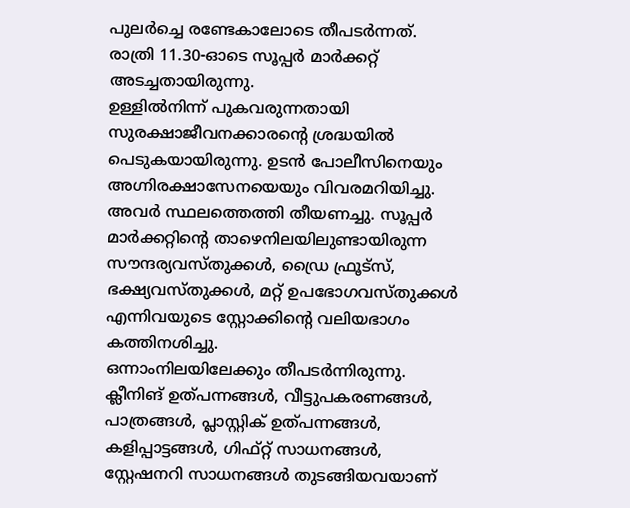പുലർച്ചെ രണ്ടേകാലോടെ തീപടർന്നത്. രാത്രി 11.30-ഓടെ സൂപ്പർ മാർക്കറ്റ് അടച്ചതായിരുന്നു.
ഉള്ളിൽനിന്ന് പുകവരുന്നതായി സുരക്ഷാജീവനക്കാരന്റെ ശ്രദ്ധയിൽ പെടുകയായിരുന്നു. ഉടൻ പോലീസിനെയും അഗ്നിരക്ഷാസേനയെയും വിവരമറിയിച്ചു. അവർ സ്ഥലത്തെത്തി തീയണച്ചു. സൂപ്പർ മാർക്കറ്റിന്റെ താഴെനിലയിലുണ്ടായിരുന്ന സൗന്ദര്യവസ്തുക്കൾ, ഡ്രൈ ഫ്രൂട്സ്, ഭക്ഷ്യവസ്തുക്കൾ, മറ്റ് ഉപഭോഗവസ്തുക്കൾ എന്നിവയുടെ സ്റ്റോക്കിന്റെ വലിയഭാഗം കത്തിനശിച്ചു.
ഒന്നാംനിലയിലേക്കും തീപടർന്നിരുന്നു. ക്ലീനിങ് ഉത്പന്നങ്ങൾ, വീട്ടുപകരണങ്ങൾ, പാത്രങ്ങൾ, പ്ലാസ്റ്റിക് ഉത്പന്നങ്ങൾ, കളിപ്പാട്ടങ്ങൾ, ഗിഫ്റ്റ് സാധനങ്ങൾ, സ്റ്റേഷനറി സാധനങ്ങൾ തുടങ്ങിയവയാണ്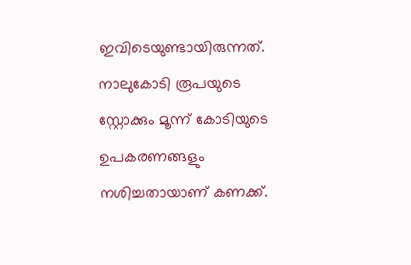ഇവിടെയുണ്ടായിരുന്നത്. നാലുകോടി രൂപയുടെ സ്റ്റോക്കും മൂന്ന് കോടിയുടെ ഉപകരണങ്ങളും നശിച്ചതായാണ് കണക്ക്.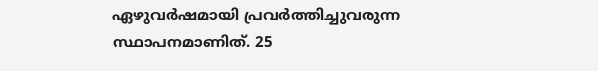ഏഴുവർഷമായി പ്രവർത്തിച്ചുവരുന്ന സ്ഥാപനമാണിത്. 25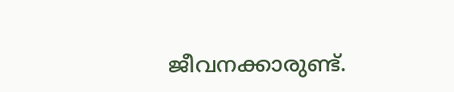ജീവനക്കാരുണ്ട്.